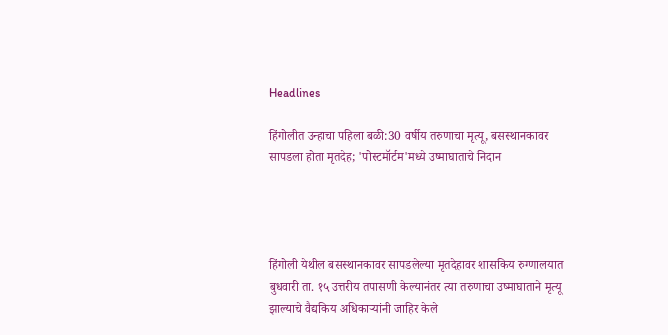Headlines

हिंगोलीत उन्हाचा पहिला बळी:30 वर्षीय तरुणाचा मृत्यू, बसस्थानकावर सापडला होता मृतदेह; 'पोस्टमॉर्टम'मध्ये उष्माघाताचे निदान




हिंगोली येथील बसस्थानकावर सापडलेल्या मृतदेहावर शासकिय रुग्णालयात बुधवारी ता. १५ उत्तरीय तपासणी केल्यानंतर त्या तरुणाचा उष्माघाताने मृत्यू झाल्याचे वैद्यकिय अधिकाऱ्यांनी जाहिर केले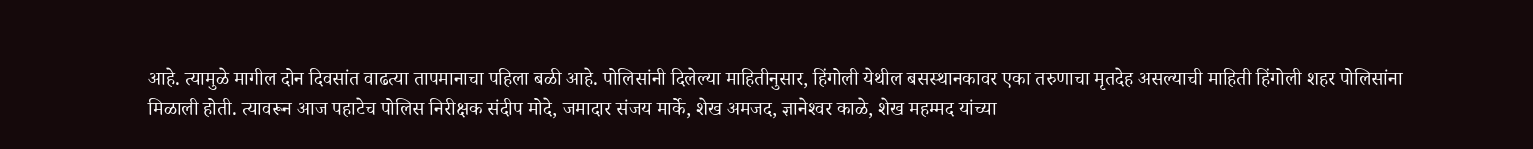आहे. त्यामुळे मागील दोन दिवसांत वाढत्या तापमानाचा पहिला बळी आहे. पोलिसांनी दिलेल्या माहितीनुसार, हिंगोली येथील बसस्थानकावर एका तरुणाचा मृतदेह असल्याची माहिती हिंगोली शहर पोलिसांना मिळाली होती. त्यावरून आज पहाटेच पोलिस निरीक्षक संदीप मोदे, जमादार संजय मार्के, शेख अमजद, ज्ञानेश्‍वर काळे, शेख महम्मद यांच्या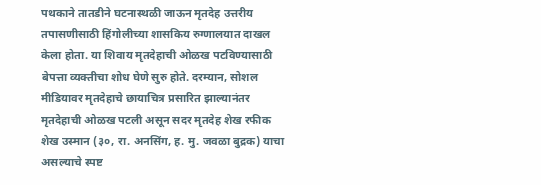पथकाने तातडीने घटनास्थळी जाऊन मृतदेह उत्तरीय तपासणीसाठी हिंगोलीच्या शासकिय रुग्णालयात दाखल केला होता. या शिवाय मृतदेहाची ओळख पटविण्यासाठी बेपत्ता व्यक्तीचा शोध घेणे सुरु होते. दरम्यान, सोशल मीडियावर मृतदेहाचे छायाचित्र प्रसारित झाल्यानंतर मृतदेहाची ओळख पटली असून सदर मृतदेह शेख रफीक शेख उस्मान (३०, रा. अनसिंग, ह. मु. जवळा बुद्रक) याचा असल्याचे स्पष्ट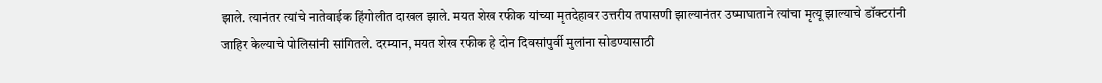झाले. त्यानंतर त्यांचे नातेवाईक हिंगोलीत दाखल झाले. मयत शेख रफीक यांच्या मृतदेहावर उत्तरीय तपासणी झाल्यानंतर उष्माघाताने त्यांचा मृत्यू झाल्याचे डॉक्टरांनी जाहिर केल्याचे पोलिसांनी सांगितले. दरम्यान, मयत शेख रफीक हे दोन दिवसांपुर्वी मुलांना सोडण्यासाठी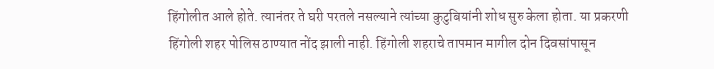हिंगोलीत आले होते. त्यानंतर ते घरी परतले नसल्याने त्यांच्या कुटुबियांनी शोध सुरु केला होता. या प्रकरणी हिंगोली शहर पोलिस ठाण्यात नोंद झाली नाही. हिंगोली शहराचे तापमान मागील दोन दिवसांपासून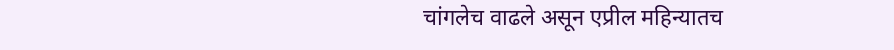चांगलेच वाढले असून एप्रील महिन्यातच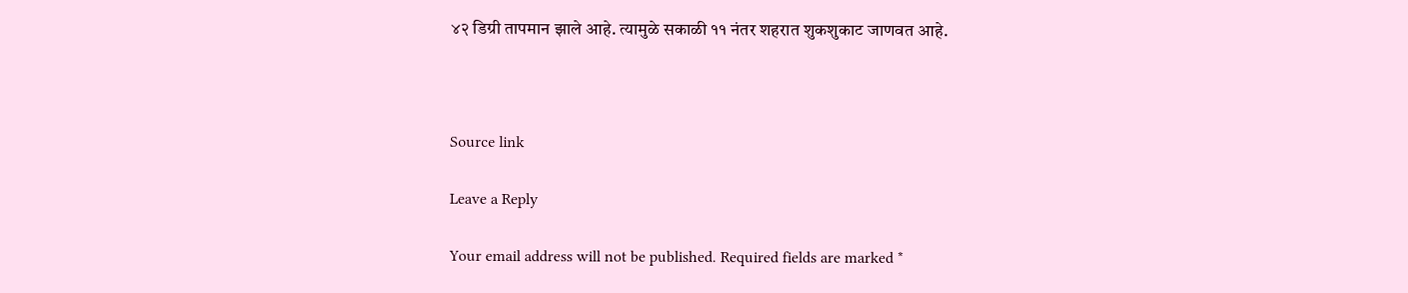४२ डिग्री तापमान झाले आहे. त्यामुळे सकाळी ११ नंतर शहरात शुकशुकाट जाणवत आहे.



Source link

Leave a Reply

Your email address will not be published. Required fields are marked *